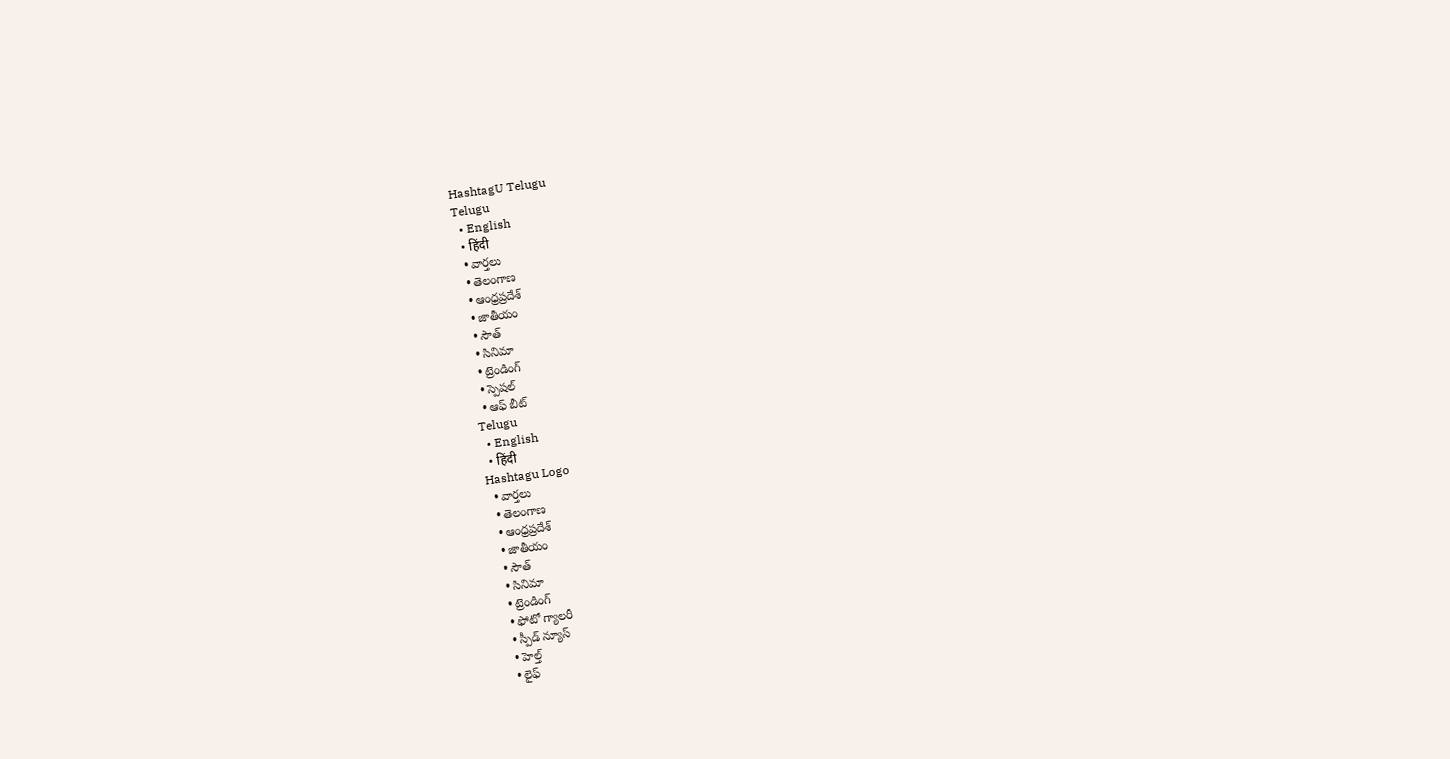HashtagU Telugu
Telugu
  • English
  • हिंदी
  • వార్తలు
  • తెలంగాణ
  • ఆంధ్రప్రదేశ్
  • జాతీయం
  • సౌత్
  • సినిమా
  • ట్రెండింగ్
  • స్పెషల్
  • ఆఫ్ బీట్
Telugu
  • English
  • हिंदी
Hashtagu Logo
  • వార్తలు
  • తెలంగాణ
  • ఆంధ్రప్రదేశ్
  • జాతీయం
  • సౌత్
  • సినిమా
  • ట్రెండింగ్
  • ఫోటో గ్యాలరీ
  • స్పీడ్ న్యూస్
  • హెల్త్
  • లైఫ్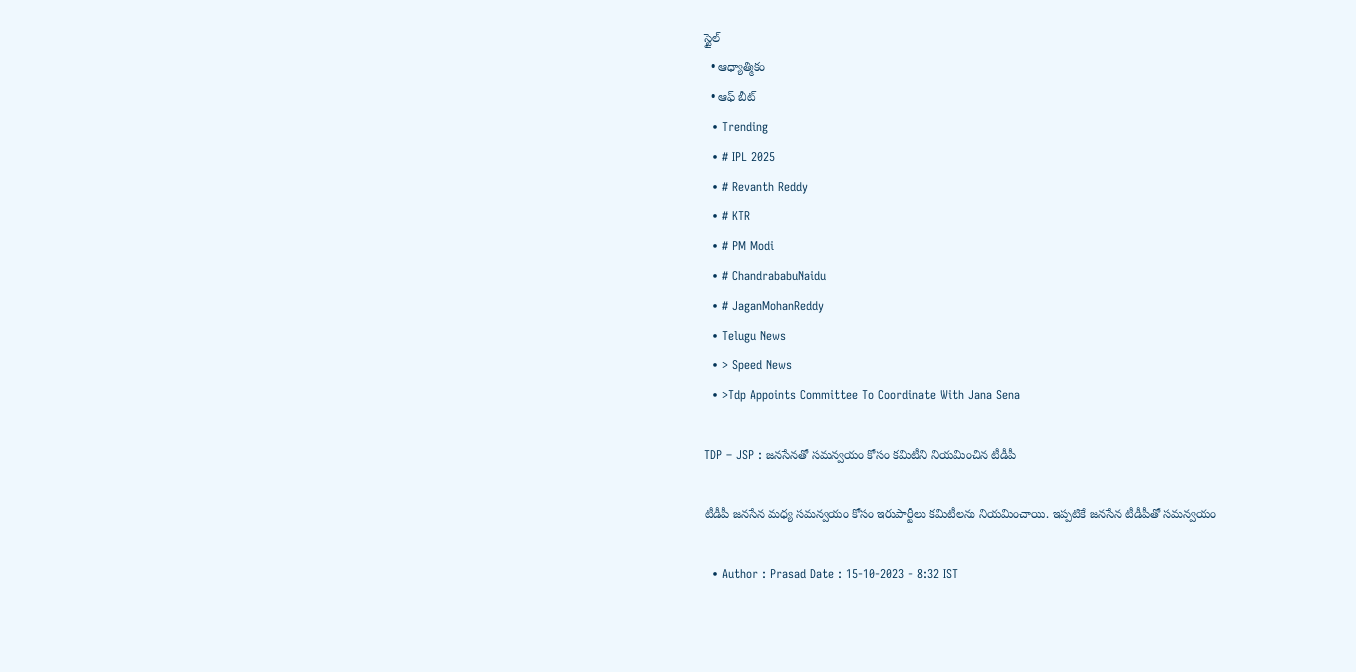స్టైల్
  • ఆధ్యాత్మికం
  • ఆఫ్ బీట్
  • Trending
  • # IPL 2025
  • # Revanth Reddy
  • # KTR
  • # PM Modi
  • # ChandrababuNaidu
  • # JaganMohanReddy
  • Telugu News
  • > Speed News
  • >Tdp Appoints Committee To Coordinate With Jana Sena

TDP – JSP : జ‌న‌సేన‌తో స‌మ‌న్వ‌యం కోసం క‌మిటీని నియ‌మించిన టీడీపీ

టీడీపీ జ‌న‌సేన మ‌ధ్య స‌మ‌న్వ‌యం కోసం ఇరుపార్టీలు క‌మిటీల‌ను నియ‌మించాయి. ఇప్ప‌టికే జ‌న‌సేన టీడీపీతో స‌మ‌న్వ‌యం

  • Author : Prasad Date : 15-10-2023 - 8:32 IST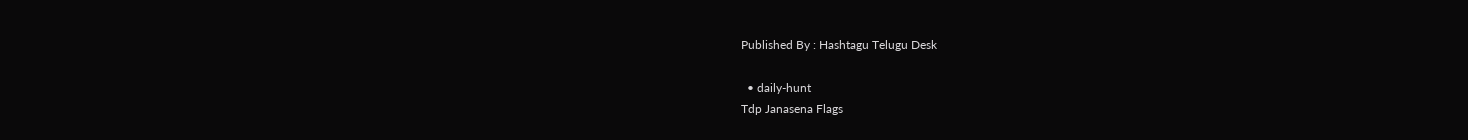Published By : Hashtagu Telugu Desk

  • daily-hunt
Tdp Janasena Flags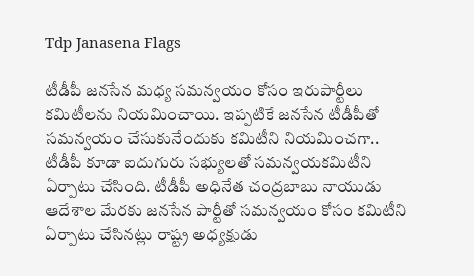Tdp Janasena Flags

టీడీపీ జ‌న‌సేన మ‌ధ్య స‌మ‌న్వ‌యం కోసం ఇరుపార్టీలు క‌మిటీల‌ను నియ‌మించాయి. ఇప్ప‌టికే జ‌న‌సేన టీడీపీతో స‌మ‌న్వ‌యం చేసుకునేందుకు క‌మిటీని నియ‌మించ‌గా.. టీడీపీ కూడా ఐదుగురు స‌భ్యుల‌తో స‌మ‌న్వ‌య‌క‌మిటీని ఏర్పాటు చేసింది. టీడీపీ అధినేత చంద్ర‌బాబు నాయుడు ఆదేశాల మేర‌కు జ‌న‌సేన పార్టీతో స‌మ‌న్వ‌యం కోసం క‌మిటీని ఏర్పాటు చేసిన‌ట్లు రాష్ట్ర అధ్య‌క్షుడు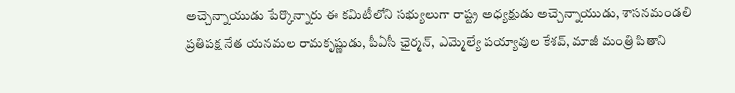అచ్చెన్నాయుడు పేర్కొన్నారు ఈ కమిటీలోని సభ్యులుగా రాష్ట్ర అధ్య‌క్షుడు అచ్చెన్నాయుడు, శాస‌న‌మండ‌లి ప్ర‌తిప‌క్ష నేత య‌న‌మ‌ల రామ‌కృష్ణుడు, పీఏసీ ఛైర్మ‌న్‌, ఎమ్మెల్యే ప‌య్యావుల కేశ‌వ్‌, మాజీ మంత్రి పితాని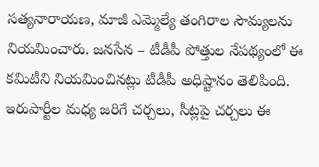స‌త్య‌నారాయ‌ణ‌, మాజీ ఎమ్మెల్యే తంగిరాల సౌమ్య‌ల‌ను నియ‌మించారు. జ‌న‌సేన – టీడీపీ పోత్తుల నేప‌థ్యంలో ఈ క‌మిటీని నియ‌మించిన‌ట్లు టీడీపీ అధిష్టానం తెలిపింది. ఇరుపార్టీల మ‌ధ్య జ‌రిగే చ‌ర్చ‌లు, సీట్లపై చ‌ర్చ‌లు ఈ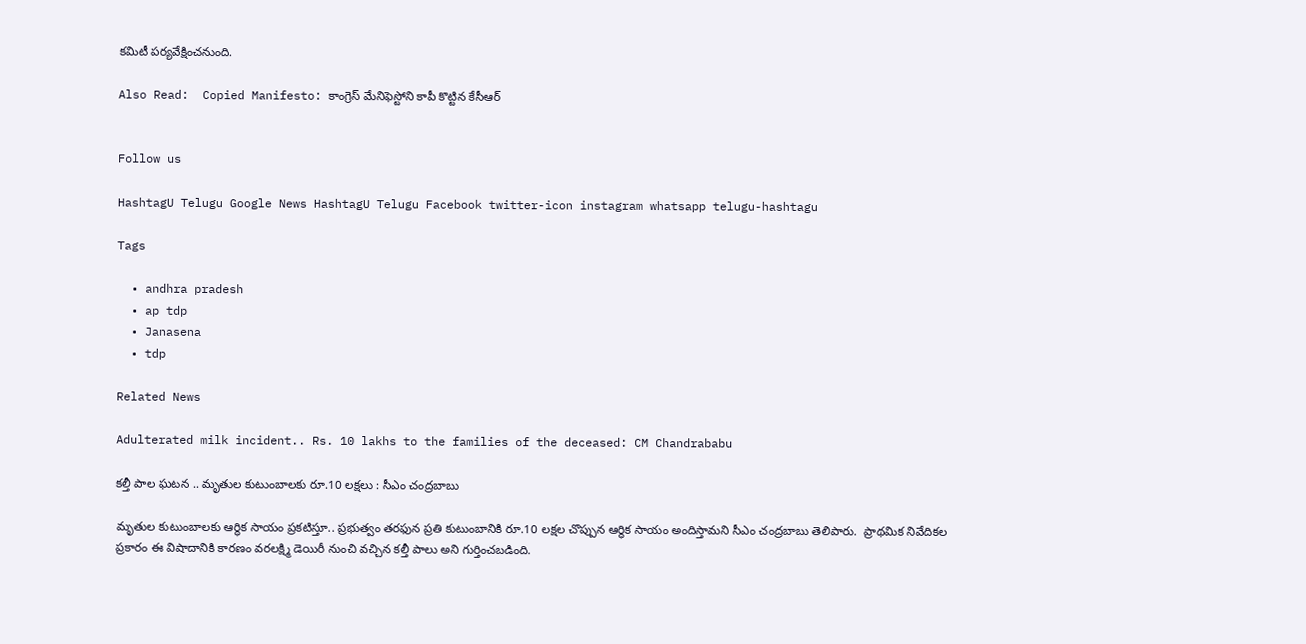క‌మిటీ ప‌ర్య‌వేక్షించ‌నుంది.

Also Read:  Copied Manifesto: కాంగ్రెస్ మేనిఫెస్టోని కాపీ కొట్టిన కేసీఆర్


Follow us

HashtagU Telugu Google News HashtagU Telugu Facebook twitter-icon instagram whatsapp telugu-hashtagu

Tags

  • andhra pradesh
  • ap tdp
  • Janasena
  • tdp

Related News

Adulterated milk incident.. Rs. 10 lakhs to the families of the deceased: CM Chandrababu

కల్తీ పాల ఘటన .. మృతుల కుటుంబాలకు రూ.10 లక్షలు : సీఎం చంద్రబాబు

మృతుల కుటుంబాలకు ఆర్థిక సాయం ప్రకటిస్తూ.. ప్రభుత్వం తరఫున ప్రతి కుటుంబానికి రూ.10 లక్షల చొప్పున ఆర్థిక సాయం అందిస్తామని సీఎం చంద్రబాబు తెలిపారు.  ప్రాథమిక నివేదికల ప్రకారం ఈ విషాదానికి కారణం వరలక్ష్మి డెయిరీ నుంచి వచ్చిన కల్తీ పాలు అని గుర్తించబడింది.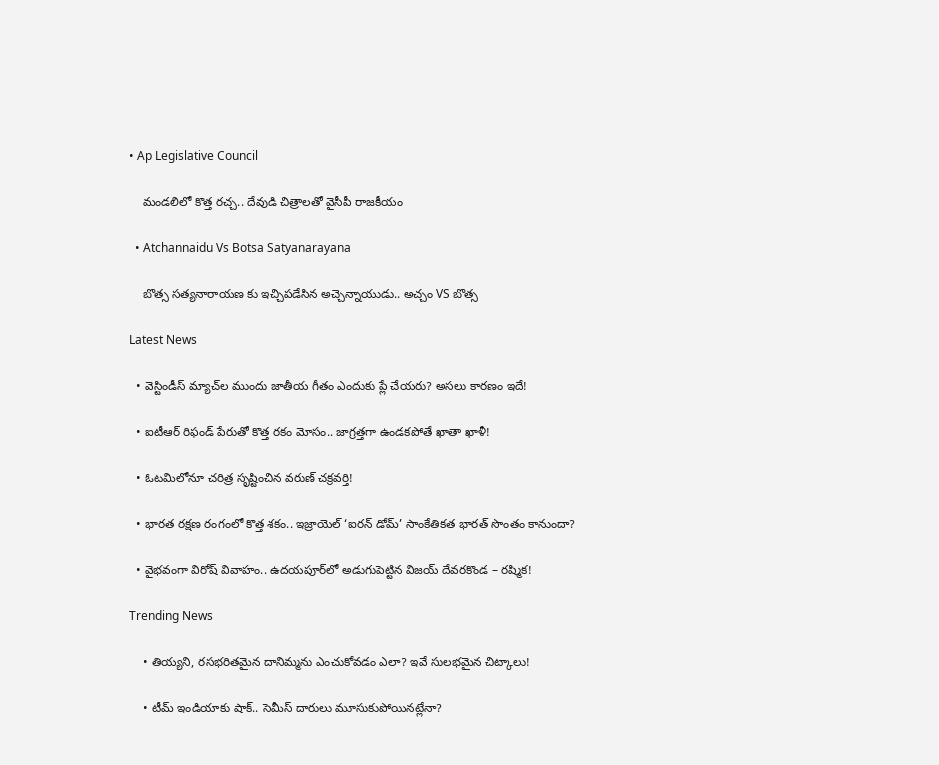• Ap Legislative Council

    మండలిలో కొత్త రచ్చ.. దేవుడి చిత్రాలతో వైసీపీ రాజకీయం

  • Atchannaidu Vs Botsa Satyanarayana

    బొత్స సత్యనారాయణ కు ఇచ్చిపడేసిన అచ్చెన్నాయుడు.. అచ్చం VS బొత్స

Latest News

  • వెస్టిండీస్ మ్యాచ్‌ల ముందు జాతీయ గీతం ఎందుకు ప్లే చేయరు? అసలు కారణం ఇదే!

  • ఐటీఆర్ రిఫండ్ పేరుతో కొత్త రకం మోసం.. జాగ్రత్తగా ఉండకపోతే ఖాతా ఖాళీ!

  • ఓటమిలోనూ చరిత్ర సృష్టించిన వరుణ్ చక్రవర్తి!

  • భారత రక్షణ రంగంలో కొత్త శకం.. ఇజ్రాయెల్ ‘ఐరన్ డోమ్’ సాంకేతికత భారత్ సొంతం కానుందా?

  • వైభవంగా విరోష్‌ వివాహం.. ఉదయపూర్‌లో అడుగుపెట్టిన విజయ్ దేవరకొండ – రష్మిక!

Trending News

    • తియ్యని, రసభరితమైన దానిమ్మను ఎంచుకోవడం ఎలా? ఇవే సులభమైన చిట్కాలు!

    • టీమ్ ఇండియాకు షాక్.. సెమీస్ దారులు మూసుకుపోయినట్లేనా?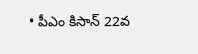• పీఎం కిసాన్ 22వ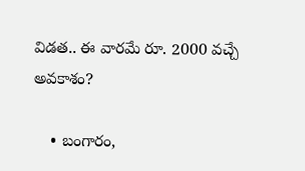విడత.. ఈ వారమే రూ. 2000 వచ్చే అవకాశం?

    • బంగారం,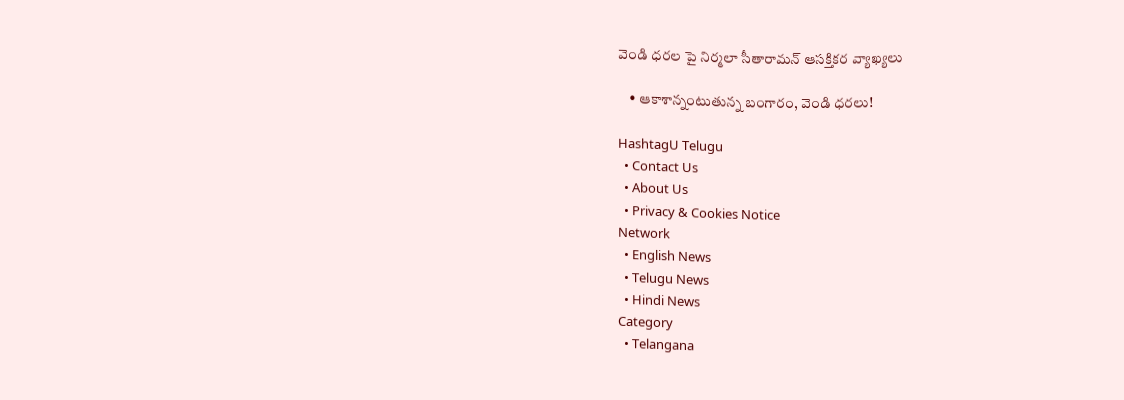వెండి ధరల పై నిర్మలా సీతారామన్ ఆసక్తికర వ్యాఖ్యలు

    • ఆకాశాన్నంటుతున్న బంగారం, వెండి ధరలు!

HashtagU Telugu
  • Contact Us
  • About Us
  • Privacy & Cookies Notice
Network
  • English News
  • Telugu News
  • Hindi News
Category
  • Telangana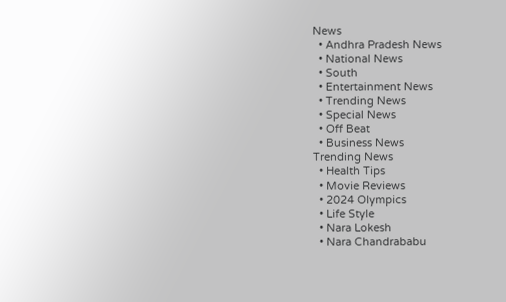News
  • Andhra Pradesh News
  • National News
  • South
  • Entertainment News
  • Trending News
  • Special News
  • Off Beat
  • Business News
Trending News
  • Health Tips
  • Movie Reviews
  • 2024 Olympics
  • Life Style
  • Nara Lokesh
  • Nara Chandrababu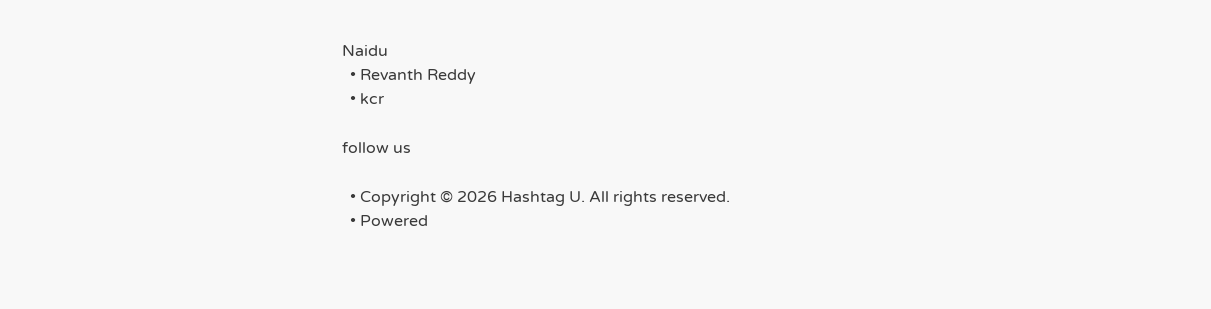Naidu
  • Revanth Reddy
  • kcr

follow us

  • Copyright © 2026 Hashtag U. All rights reserved.
  • Powered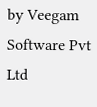by Veegam Software Pvt Ltd